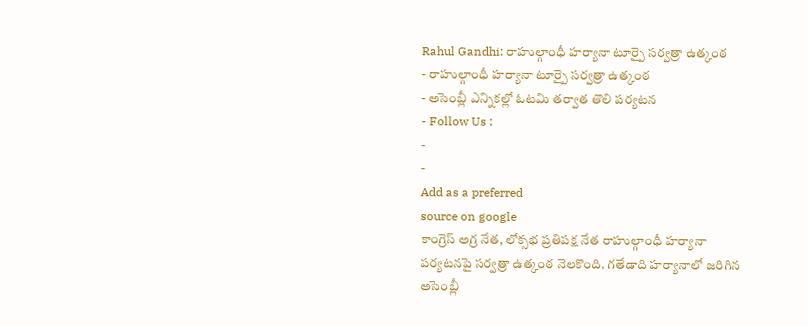Rahul Gandhi: రాహుల్గాంధీ హర్యానా టూర్పై సర్వత్రా ఉత్కంఠ
- రాహుల్గాంధీ హర్యానా టూర్పై సర్వత్రా ఉత్కంఠ
- అసెంబ్లీ ఎన్నికల్లో ఓటమి తర్వాత తొలి పర్యటన
- Follow Us :
-
-
Add as a preferred
source on google
కాంగ్రెస్ అగ్ర నేత, లోక్సభ ప్రతిపక్ష నేత రాహుల్గాంధీ హర్యానా పర్యటనపై సర్వత్రా ఉత్కంఠ నెలకొంది. గతేడాది హర్యానాలో జరిగిన అసెంబ్లీ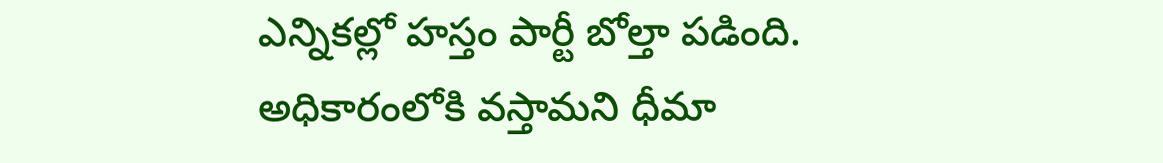ఎన్నికల్లో హస్తం పార్టీ బోల్తా పడింది. అధికారంలోకి వస్తామని ధీమా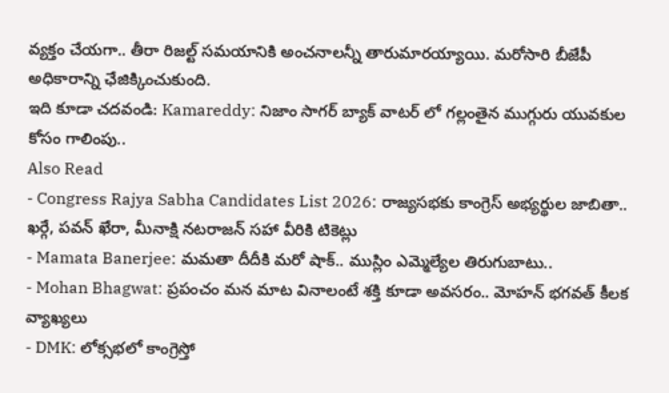వ్యక్తం చేయగా.. తీరా రిజల్ట్ సమయానికి అంచనాలన్నీ తారుమారయ్యాయి. మరోసారి బీజేపీ అధికారాన్ని ఛేజిక్కించుకుంది.
ఇది కూడా చదవండి: Kamareddy: నిజాం సాగర్ బ్యాక్ వాటర్ లో గల్లంతైన ముగ్గురు యువకుల కోసం గాలింపు..
Also Read
- Congress Rajya Sabha Candidates List 2026: రాజ్యసభకు కాంగ్రెస్ అభ్యర్థుల జాబితా.. ఖర్గే, పవన్ ఖేరా, మీనాక్షి నటరాజన్ సహా వీరికి టికెట్లు
- Mamata Banerjee: మమతా దీదీకి మరో షాక్.. ముస్లిం ఎమ్మెల్యేల తిరుగుబాటు..
- Mohan Bhagwat: ప్రపంచం మన మాట వినాలంటే శక్తి కూడా అవసరం.. మోహన్ భగవత్ కీలక వ్యాఖ్యలు
- DMK: లోక్సభలో కాంగ్రెస్తో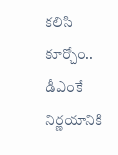కలిసి కూర్చోం.. డీఎంకే నిర్ణయానికి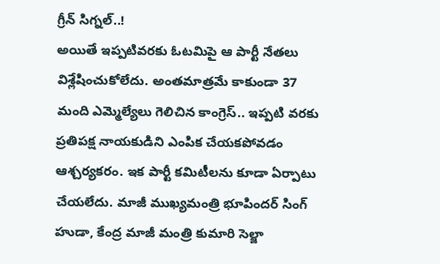గ్రీన్ సిగ్నల్..!
అయితే ఇప్పటివరకు ఓటమిపై ఆ పార్టీ నేతలు విశ్లేషించుకోలేదు. అంతమాత్రమే కాకుండా 37 మంది ఎమ్మెల్యేలు గెలిచిన కాంగ్రెస్.. ఇప్పటి వరకు ప్రతిపక్ష నాయకుడిని ఎంపిక చేయకపోవడం ఆశ్చర్యకరం. ఇక పార్టీ కమిటీలను కూడా ఏర్పాటు చేయలేదు. మాజీ ముఖ్యమంత్రి భూపిందర్ సింగ్ హుడా, కేంద్ర మాజీ మంత్రి కుమారి సెల్జా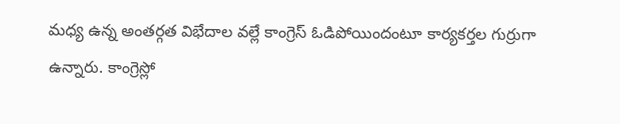మధ్య ఉన్న అంతర్గత విభేదాల వల్లే కాంగ్రెస్ ఓడిపోయిందంటూ కార్యకర్తల గుర్రుగా ఉన్నారు. కాంగ్రెస్లో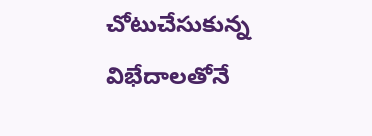చోటుచేసుకున్న విభేదాలతోనే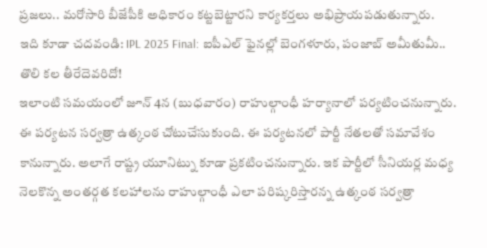ప్రజలు.. మరోసారి బీజేపీకి అధికారం కట్టబెట్టారని కార్యకర్తలు అభిప్రాయపడుతున్నారు.
ఇది కూడా చదవండి: IPL 2025 Final: ఐపీఎల్ ఫైనల్లో బెంగళూరు, పంజాబ్ అమీతుమీ.. తొలి కల తీరేదెవరిదో!
ఇలాంటి సమయంలో జూన్ 4న (బుధవారం) రాహుల్గాంధీ హర్యానాలో పర్యటించనున్నారు. ఈ పర్యటన సర్వత్రా ఉత్కంఠ చోటుచేసుకుంది. ఈ పర్యటనలో పార్టీ నేతలతో సమావేశం కానున్నారు. అలాగే రాష్ట్ర యూనిట్ను కూడా ప్రకటించనున్నారు. ఇక పార్టీలో సీనియర్ల మధ్య నెలకొన్న అంతర్గత కలహాలను రాహుల్గాంధీ ఎలా పరిష్కరిస్తారన్న ఉత్కంఠ సర్వత్రా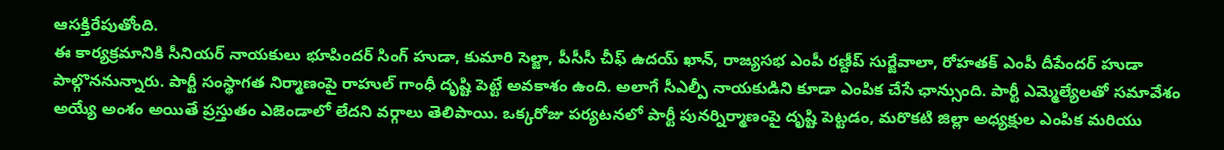ఆసక్తిరేపుతోంది.
ఈ కార్యక్రమానికి సీనియర్ నాయకులు భూపిందర్ సింగ్ హుడా, కుమారి సెల్జా, పీసీసీ చీఫ్ ఉదయ్ ఖాన్, రాజ్యసభ ఎంపీ రణ్దీప్ సుర్జేవాలా, రోహతక్ ఎంపీ దీపేందర్ హుడా పాల్గొననున్నారు. పార్టీ సంస్థాగత నిర్మాణంపై రాహుల్ గాంధీ దృష్టి పెట్టే అవకాశం ఉంది. అలాగే సీఎల్పీ నాయకుడిని కూడా ఎంపిక చేసే ఛాన్సుంది. పార్టీ ఎమ్మెల్యేలతో సమావేశం అయ్యే అంశం అయితే ప్రస్తుతం ఎజెండాలో లేదని వర్గాలు తెలిపాయి. ఒక్కరోజు పర్యటనలో పార్టీ పునర్నిర్మాణంపై దృష్టి పెట్టడం, మరొకటి జిల్లా అధ్యక్షుల ఎంపిక మరియు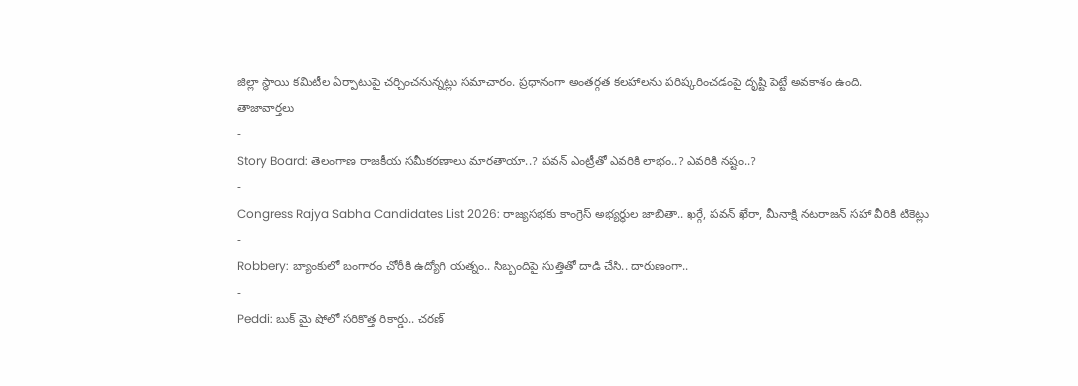జిల్లా స్థాయి కమిటీల ఏర్పాటుపై చర్చించనున్నట్లు సమాచారం. ప్రధానంగా అంతర్గత కలహాలను పరిష్కరించడంపై దృష్టి పెట్టే అవకాశం ఉంది.
తాజావార్తలు
-
Story Board: తెలంగాణ రాజకీయ సమీకరణాలు మారతాయా..? పవన్ ఎంట్రీతో ఎవరికి లాభం..? ఎవరికి నష్టం..?
-
Congress Rajya Sabha Candidates List 2026: రాజ్యసభకు కాంగ్రెస్ అభ్యర్థుల జాబితా.. ఖర్గే, పవన్ ఖేరా, మీనాక్షి నటరాజన్ సహా వీరికి టికెట్లు
-
Robbery: బ్యాంకులో బంగారం చోరీకి ఉద్యోగి యత్నం.. సిబ్బందిపై సుత్తితో దాడి చేసి.. దారుణంగా..
-
Peddi: బుక్ మై షోలో సరికొత్త రికార్డు.. చరణ్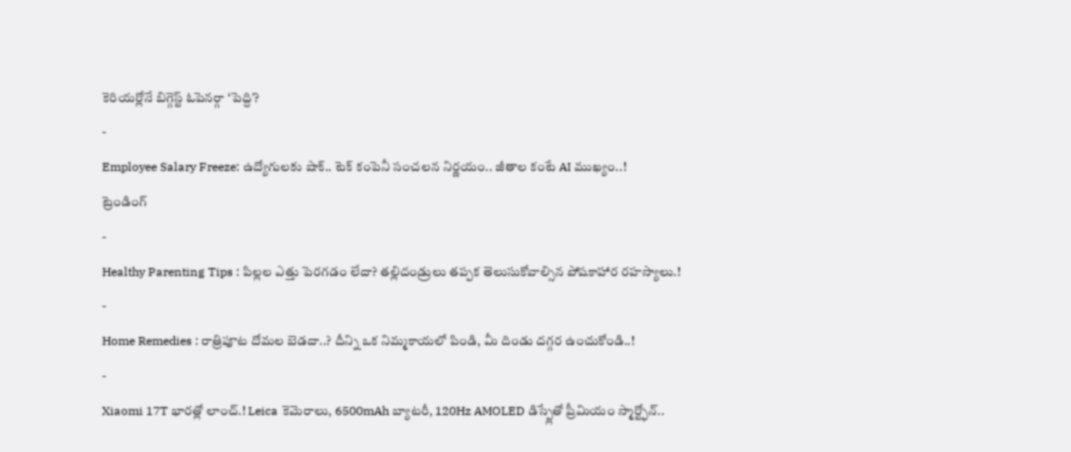కెరియర్లోనే బిగ్గెస్ట్ ఓపెనర్గా ‘పెద్ది’?
-
Employee Salary Freeze: ఉద్యోగులకు షాక్.. టెక్ కంపెనీ సంచలన నిర్ణయం.. జీతాల కంటే AI ముఖ్యం..!
ట్రెండింగ్
-
Healthy Parenting Tips : పిల్లల ఎత్తు పెరగడం లేదా? తల్లిదండ్రులు తప్పక తెలుసుకోవాల్సిన పోషకాహార రహస్యాలు.!
-
Home Remedies : రాత్రిపూట దోమల బెడదా..? దీన్ని ఒక నిమ్మకాయలో పిండి, మీ దిండు దగ్గర ఉంచుకోండి..!
-
Xiaomi 17T భారత్లో లాంచ్.! Leica కెమెరాలు, 6500mAh బ్యాటరీ, 120Hz AMOLED డిస్ప్లేతో ప్రీమియం స్మార్ట్ఫోన్..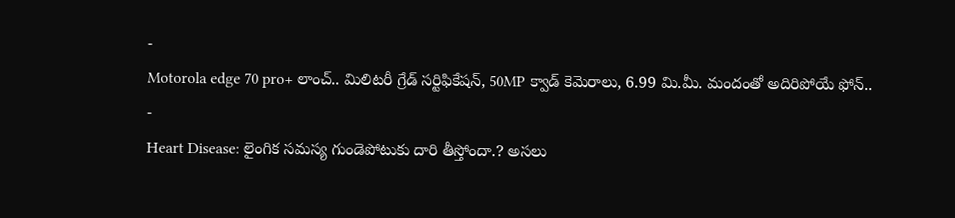-
Motorola edge 70 pro+ లాంచ్.. మిలిటరీ గ్రేడ్ సర్టిఫికేషన్, 50MP క్వాడ్ కెమెరాలు, 6.99 మి.మీ. మందంతో అదిరిపోయే ఫోన్..
-
Heart Disease: లైంగిక సమస్య గుండెపోటుకు దారి తీస్తోందా.? అసలు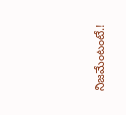నిజమేంటంటే.!